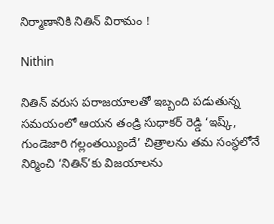నిర్మాణానికి నితిన్‌ విరామం !

Nithin

నితిన్ వరుస పరాజయాలతో ఇబ్బంది పడుతున్న సమయంలో ఆయన తండ్రి సుధాకర్ రెడ్డి ‘ఇష్క్‌, గుండెజారి గల్లంతయ్యిందే’ చిత్రాలను తమ సంస్థలోనే నిర్మించి ‘నితిన్’కు విజయాలను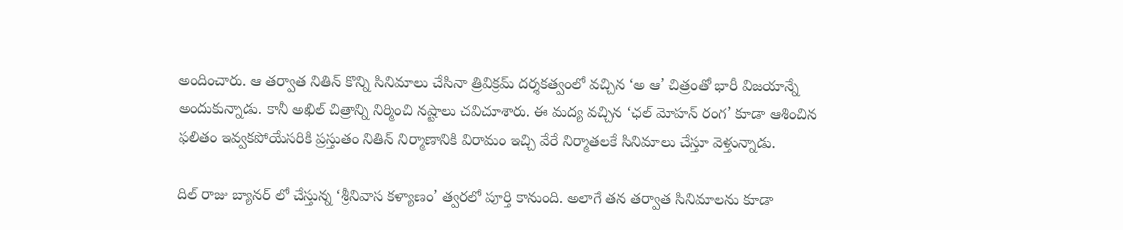అందించారు. ఆ తర్వాత నితిన్ కొన్ని సినిమాలు చేసినా త్రివిక్రమ్ దర్శకత్వంలో వచ్చిన ‘అ ఆ’ చిత్రంతో భారీ విజయాన్నే అందుకున్నాడు. కానీ అఖిల్‌ చిత్రాన్ని నిర్మించి నష్టాలు చవిచూశారు. ఈ మద్య వచ్చిన ‘ఛల్‌ మోహన్‌ రంగ’ కూడా ఆశించిన ఫలితం ఇవ్వకపోయేసరికి ప్రస్తుతం నితిన్ నిర్మాణానికి విరామం ఇచ్చి వేరే నిర్మాతలకే సినిమాలు చేస్తూ వెళ్తున్నాడు.

దిల్‌ రాజు బ్యానర్ లో చేస్తున్న ‘శ్రీనివాస కళ్యాణం’ త్వరలో పూర్తి కానుంది. అలాగే తన తర్వాత సినిమాలను కూడా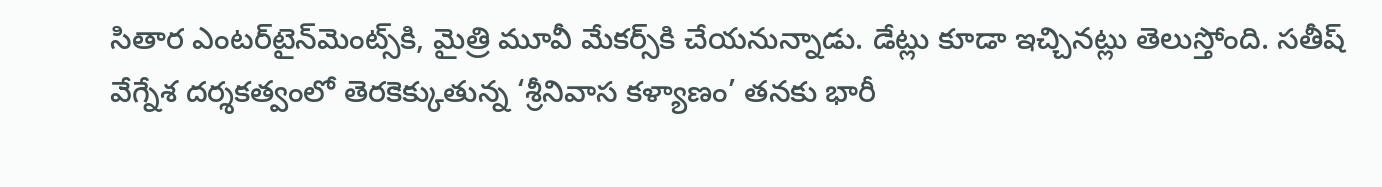సితార ఎంటర్‌టైన్‌మెంట్స్‌కి, మైత్రి మూవీ మేకర్స్‌కి చేయనున్నాడు. డేట్లు కూడా ఇచ్చినట్లు తెలుస్తోంది. సతీష్ వేగ్నేశ దర్శకత్వంలో తెరకెక్కుతున్న ‘శ్రీనివాస కళ్యాణం’ తనకు భారీ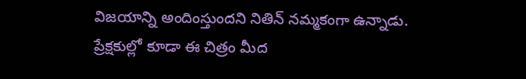విజయాన్ని అందింస్తుందని నితిన్ నమ్మకంగా ఉన్నాడు. ప్రేక్షకుల్లో కూడా ఈ చిత్రం మీద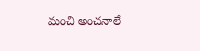మంచి అంచనాలే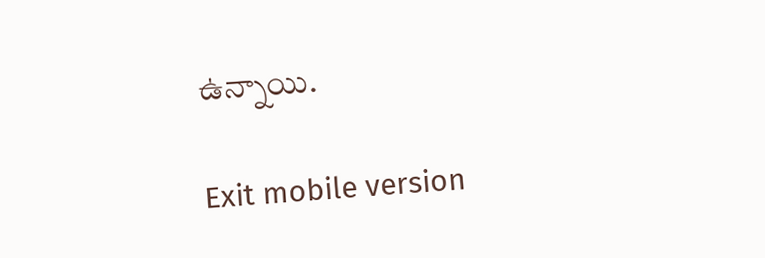ఉన్నాయి.

Exit mobile version